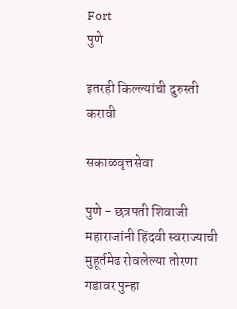Fort
पुणे

इतरही किल्ल्यांची दुरुस्ती करावी

सकाळवृत्तसेवा

पुणे - छत्रपती शिवाजी महाराजांनी हिंदवी स्वराज्याची मुहूर्तमेढ रोवलेल्या तोरणा गडावर पुन्हा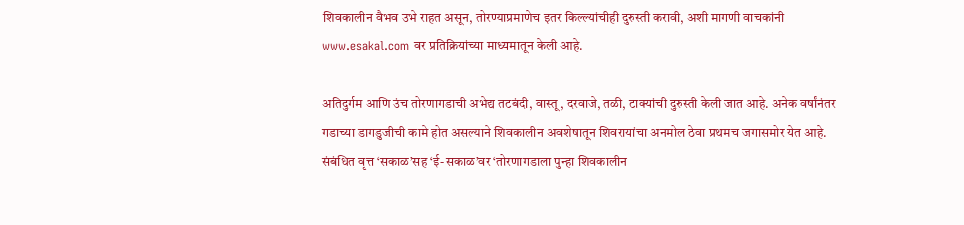शिवकालीन वैभव उभे राहत असून, तोरण्याप्रमाणेच इतर किल्ल्यांचीही दुरुस्ती करावी, अशी मागणी वाचकांनी www.esakal.com वर प्रतिक्रियांच्या माध्यमातून केली आहे.

अतिदुर्गम आणि उंच तोरणागडाची अभेद्य तटबंदी, वास्तू, दरवाजे, तळी, टाक्‍यांची दुरुस्ती केली जात आहे. अनेक वर्षांनंतर गडाच्या डागडुजीची कामे होत असल्याने शिवकालीन अवशेषातून शिवरायांचा अनमोल ठेवा प्रथमच जगासमोर येत आहे. संबंधित वृत्त ‘सकाळ’सह ‘ई-सकाळ’वर ‘तोरणागडाला पुन्हा शिवकालीन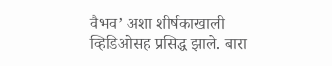वैभव’ अशा शीर्षकाखाली व्हिडिओसह प्रसिद्ध झाले. बारा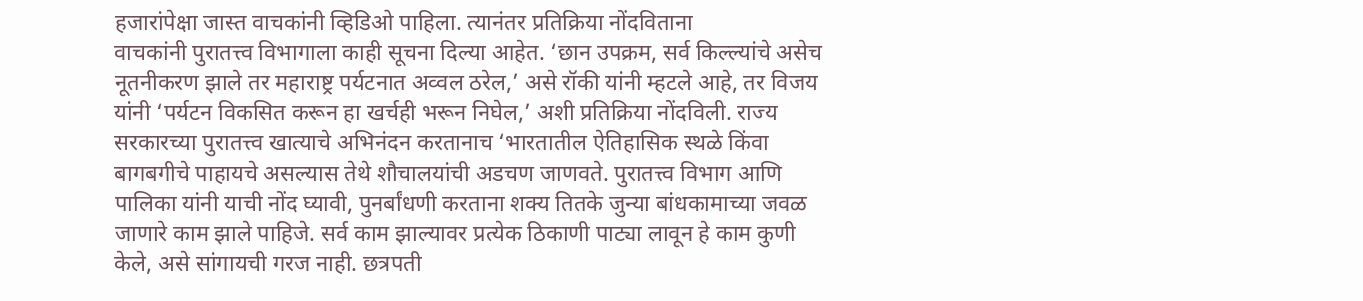हजारांपेक्षा जास्त वाचकांनी व्हिडिओ पाहिला. त्यानंतर प्रतिक्रिया नोंदविताना
वाचकांनी पुरातत्त्व विभागाला काही सूचना दिल्या आहेत. ‘छान उपक्रम, सर्व किल्ल्यांचे असेच नूतनीकरण झाले तर महाराष्ट्र पर्यटनात अव्वल ठरेल,’ असे रॉकी यांनी म्हटले आहे, तर विजय यांनी ‘पर्यटन विकसित करून हा खर्चही भरून निघेल,’ अशी प्रतिक्रिया नोंदविली. राज्य सरकारच्या पुरातत्त्व खात्याचे अभिनंदन करतानाच ‘भारतातील ऐतिहासिक स्थळे किंवा बागबगीचे पाहायचे असल्यास तेथे शौचालयांची अडचण जाणवते. पुरातत्त्व विभाग आणि पालिका यांनी याची नोंद घ्यावी, पुनर्बांधणी करताना शक्‍य तितके जुन्या बांधकामाच्या जवळ जाणारे काम झाले पाहिजे. सर्व काम झाल्यावर प्रत्येक ठिकाणी पाट्या लावून हे काम कुणी केले, असे सांगायची गरज नाही. छत्रपती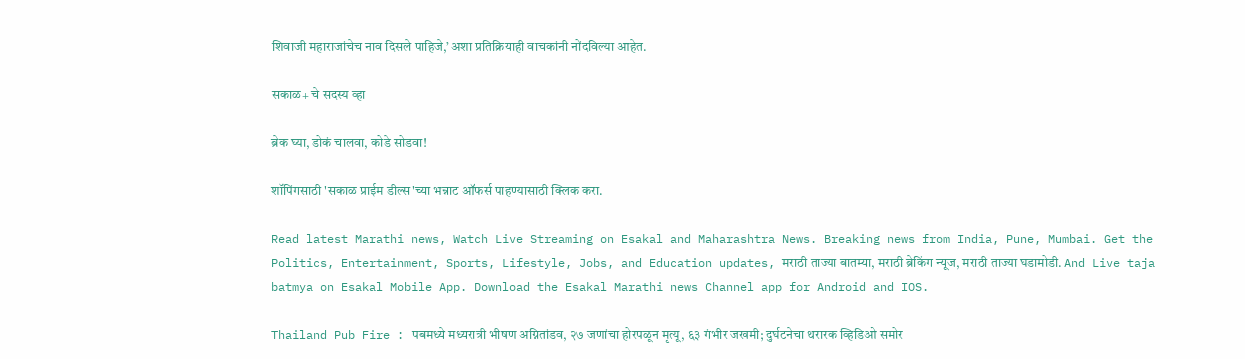शिवाजी महाराजांचेच नाव दिसले पाहिजे,’ अशा प्रतिक्रियाही वाचकांनी नोंदविल्या आहेत.

सकाळ+ चे सदस्य व्हा

ब्रेक घ्या, डोकं चालवा, कोडे सोडवा!

शॉपिंगसाठी 'सकाळ प्राईम डील्स'च्या भन्नाट ऑफर्स पाहण्यासाठी क्लिक करा.

Read latest Marathi news, Watch Live Streaming on Esakal and Maharashtra News. Breaking news from India, Pune, Mumbai. Get the Politics, Entertainment, Sports, Lifestyle, Jobs, and Education updates, मराठी ताज्या बातम्या, मराठी ब्रेकिंग न्यूज, मराठी ताज्या घडामोडी. And Live taja batmya on Esakal Mobile App. Download the Esakal Marathi news Channel app for Android and IOS.

Thailand Pub Fire : पबमध्ये मध्यरात्री भीषण अग्नितांडव, २७ जणांचा होरपळून मृत्यू, ६३ गंभीर जखमी; दुर्घटनेचा थरारक व्हिडिओ समोर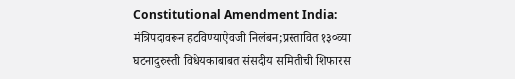Constitutional Amendment India: मंत्रिपदावरून हटविण्याऐवजी निलंबन;प्रस्तावित १३०व्या घटनादुरुस्ती विधेयकाबाबत संसदीय समितीची शिफारस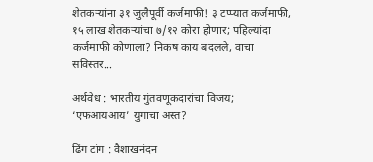शेतकऱ्यांना ३१ जुलैपूर्वी कर्जमाफी! ३ टप्प्यात कर्जमाफी, १५ लाख शेतकऱ्यांचा ७/१२ कोरा होणार; पहिल्यांदा कर्जमाफी कोणाला? निकष काय बदलले, वाचा सविस्तर...

अर्थवेध : भारतीय गुंतवणूकदारांचा विजय; ‘एफआयआय’ युगाचा अस्त?

ढिंग टांग : वैशाखनंदन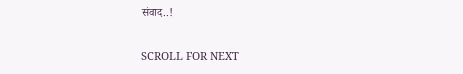संवाद..!

SCROLL FOR NEXT